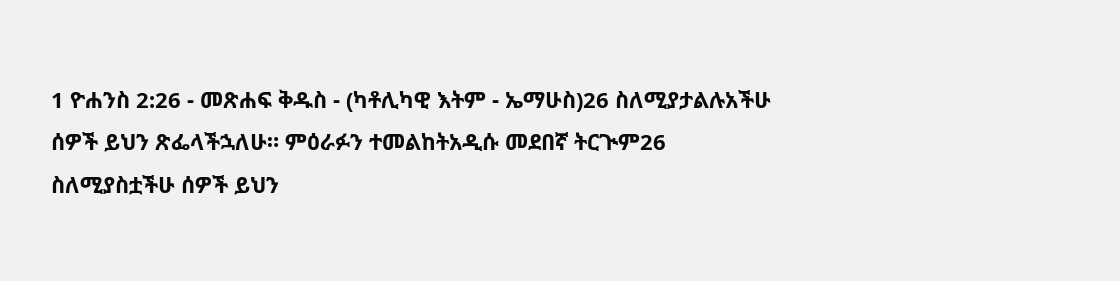1 ዮሐንስ 2:26 - መጽሐፍ ቅዱስ - (ካቶሊካዊ እትም - ኤማሁስ)26 ስለሚያታልሉአችሁ ሰዎች ይህን ጽፌላችኋለሁ። ምዕራፉን ተመልከትአዲሱ መደበኛ ትርጒም26 ስለሚያስቷችሁ ሰዎች ይህን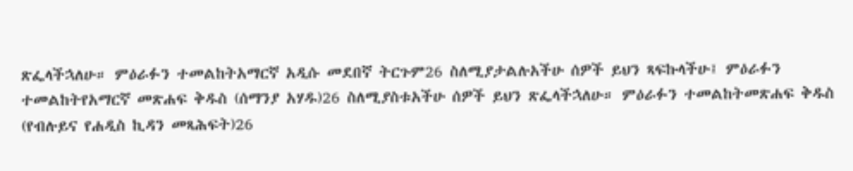ጽፌላችኋለሁ። ምዕራፉን ተመልከትአማርኛ አዲሱ መደበኛ ትርጉም26 ስለሚያታልሉአችሁ ሰዎች ይህን ጻፍኩላችሁ፤ ምዕራፉን ተመልከትየአማርኛ መጽሐፍ ቅዱስ (ሰማንያ አሃዱ)26 ስለሚያስቱአችሁ ሰዎች ይህን ጽፌላችኋለሁ። ምዕራፉን ተመልከትመጽሐፍ ቅዱስ (የብሉይና የሐዲስ ኪዳን መጻሕፍት)26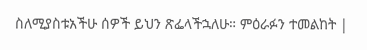ስለሚያስቱአችሁ ሰዎች ይህን ጽፌላችኋለሁ። ምዕራፉን ተመልከት |